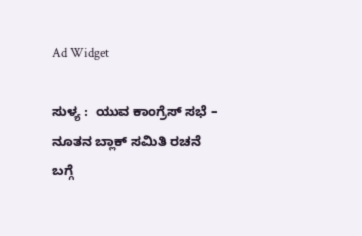Ad Widget

ಸುಳ್ಯ :  ಯುವ ಕಾಂಗ್ರೆಸ್ ಸಭೆ – ನೂತನ ಬ್ಲಾಕ್ ಸಮಿತಿ ರಚನೆ ಬಗ್ಗೆ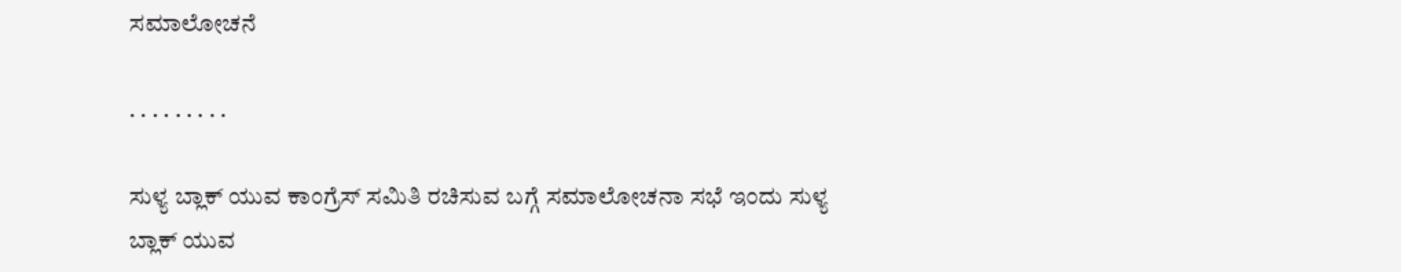ಸಮಾಲೋಚನೆ

. . . . . . . . .

ಸುಳ್ಯ ಬ್ಲಾಕ್ ಯುವ ಕಾಂಗ್ರೆಸ್ ಸಮಿತಿ ರಚಿಸುವ ಬಗ್ಗೆ ಸಮಾಲೋಚನಾ ಸಭೆ ಇಂದು ಸುಳ್ಯ ಬ್ಲಾಕ್ ಯುವ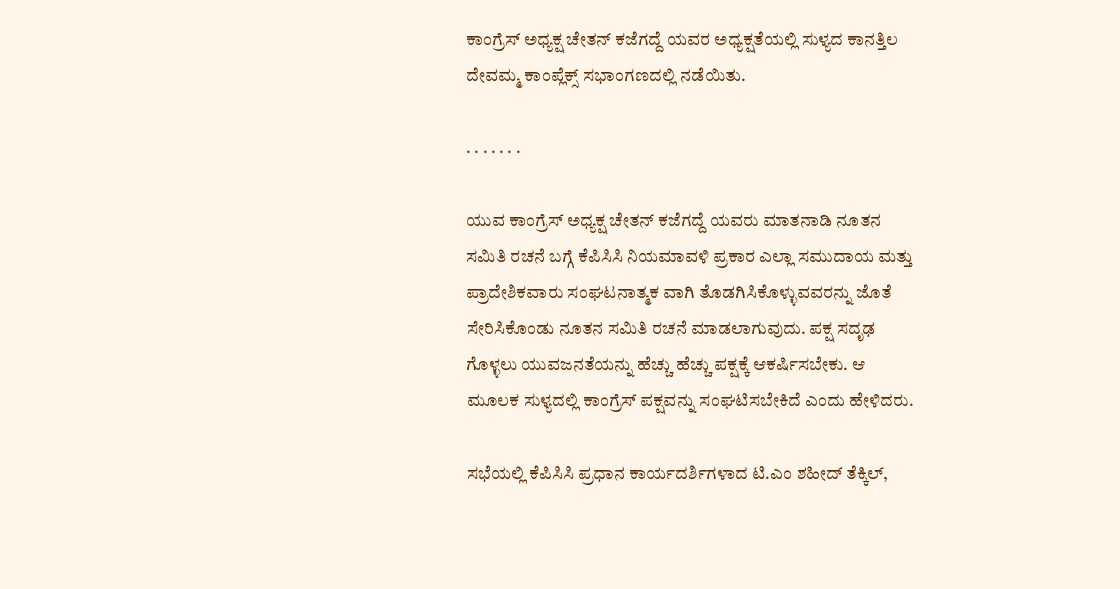ಕಾಂಗ್ರೆಸ್ ಅಧ್ಯಕ್ಷ ಚೇತನ್ ಕಜೆಗದ್ದೆ ಯವರ ಅಧ್ಯಕ್ಷತೆಯಲ್ಲಿ ಸುಳ್ಯದ ಕಾನತ್ತಿಲ ದೇವಮ್ಮ ಕಾಂಪ್ಲೆಕ್ಸ್ ಸಭಾಂಗಣದಲ್ಲಿ ನಡೆಯಿತು.

. . . . . . .

ಯುವ ಕಾಂಗ್ರೆಸ್ ಅಧ್ಯಕ್ಷ ಚೇತನ್ ಕಜೆಗದ್ದೆ ಯವರು ಮಾತನಾಡಿ ನೂತನ ಸಮಿತಿ ರಚನೆ ಬಗ್ಗೆ ಕೆಪಿಸಿಸಿ ನಿಯಮಾವಳಿ ಪ್ರಕಾರ ಎಲ್ಲಾ ಸಮುದಾಯ ಮತ್ತು ಪ್ರಾದೇಶಿಕವಾರು ಸಂಘಟನಾತ್ಮಕ ವಾಗಿ ತೊಡಗಿಸಿಕೊಳ್ಳುವವರನ್ನು ಜೊತೆ ಸೇರಿಸಿಕೊಂಡು ನೂತನ ಸಮಿತಿ ರಚನೆ ಮಾಡಲಾಗುವುದು. ಪಕ್ಷ ಸದೃಢ ಗೊಳ್ಳಲು ಯುವಜನತೆಯನ್ನು ಹೆಚ್ಚು ಹೆಚ್ಚು ಪಕ್ಷಕ್ಕೆ ಆಕರ್ಷಿಸಬೇಕು. ಆ ಮೂಲಕ ಸುಳ್ಯದಲ್ಲಿ ಕಾಂಗ್ರೆಸ್ ಪಕ್ಷವನ್ನು ಸಂಘಟಿಸಬೇಕಿದೆ ಎಂದು ಹೇಳಿದರು.

ಸಭೆಯಲ್ಲಿ ಕೆಪಿಸಿಸಿ ಪ್ರಧಾನ ಕಾರ್ಯದರ್ಶಿಗಳಾದ ಟಿ.ಎಂ ಶಹೀದ್ ತೆಕ್ಕಿಲ್,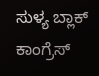ಸುಳ್ಯ ಬ್ಲಾಕ್ ಕಾಂಗ್ರೆಸ್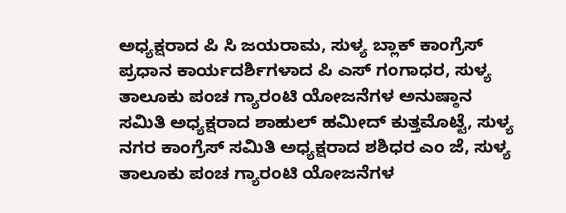ಅಧ್ಯಕ್ಷರಾದ ಪಿ ಸಿ ಜಯರಾಮ, ಸುಳ್ಯ ಬ್ಲಾಕ್ ಕಾಂಗ್ರೆಸ್ ಪ್ರಧಾನ ಕಾರ್ಯದರ್ಶಿಗಳಾದ ಪಿ ಎಸ್ ಗಂಗಾಧರ, ಸುಳ್ಯ ತಾಲೂಕು ಪಂಚ ಗ್ಯಾರಂಟಿ ಯೋಜನೆಗಳ ಅನುಷ್ಠಾನ ಸಮಿತಿ ಅಧ್ಯಕ್ಷರಾದ ಶಾಹುಲ್ ಹಮೀದ್ ಕುತ್ತಮೊಟ್ಟೆ, ಸುಳ್ಯ ನಗರ ಕಾಂಗ್ರೆಸ್ ಸಮಿತಿ ಅಧ್ಯಕ್ಷರಾದ ಶಶಿಧರ ಎಂ ಜೆ, ಸುಳ್ಯ ತಾಲೂಕು ಪಂಚ ಗ್ಯಾರಂಟಿ ಯೋಜನೆಗಳ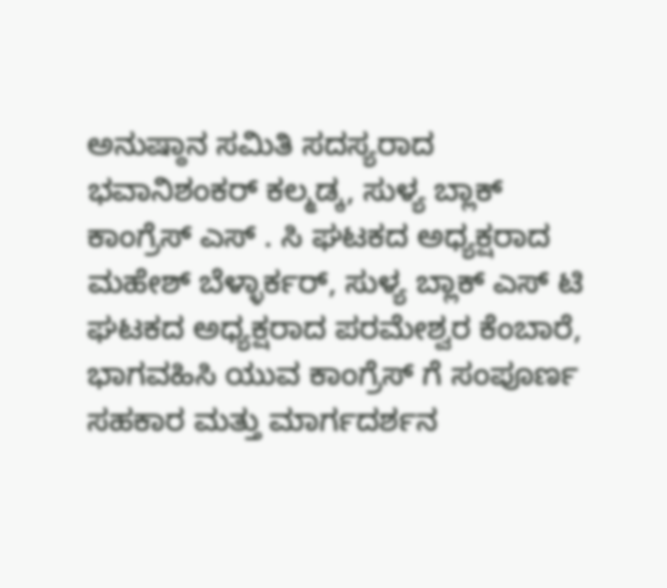ಅನುಷ್ಠಾನ ಸಮಿತಿ ಸದಸ್ಯರಾದ ಭವಾನಿಶಂಕರ್ ಕಲ್ಮಡ್ಕ, ಸುಳ್ಯ ಬ್ಲಾಕ್ ಕಾಂಗ್ರೆಸ್ ಎಸ್ . ಸಿ ಘಟಕದ ಅಧ್ಯಕ್ಷರಾದ ಮಹೇಶ್ ಬೆಳ್ಳಾರ್ಕರ್, ಸುಳ್ಯ ಬ್ಲಾಕ್ ಎಸ್ ಟಿ ಘಟಕದ ಅಧ್ಯಕ್ಷರಾದ ಪರಮೇಶ್ವರ ಕೆಂಬಾರೆ, ಭಾಗವಹಿಸಿ ಯುವ ಕಾಂಗ್ರೆಸ್ ಗೆ ಸಂಪೂರ್ಣ ಸಹಕಾರ ಮತ್ತು ಮಾರ್ಗದರ್ಶನ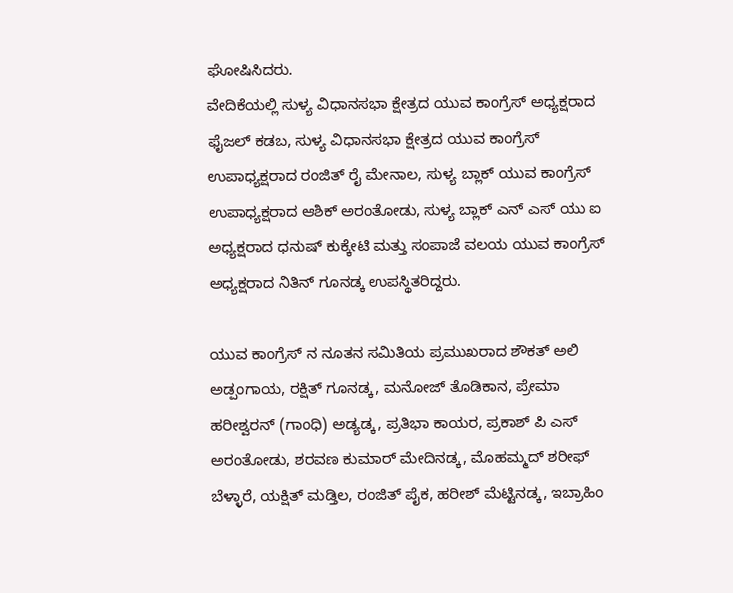ಘೋಷಿಸಿದರು.
ವೇದಿಕೆಯಲ್ಲಿ ಸುಳ್ಯ ವಿಧಾನಸಭಾ ಕ್ಷೇತ್ರದ ಯುವ ಕಾಂಗ್ರೆಸ್ ಅಧ್ಯಕ್ಷರಾದ ಫೈಜಲ್ ಕಡಬ, ಸುಳ್ಯ ವಿಧಾನಸಭಾ ಕ್ಷೇತ್ರದ ಯುವ ಕಾಂಗ್ರೆಸ್ ಉಪಾಧ್ಯಕ್ಷರಾದ ರಂಜಿತ್ ರೈ ಮೇನಾಲ, ಸುಳ್ಯ ಬ್ಲಾಕ್ ಯುವ ಕಾಂಗ್ರೆಸ್ ಉಪಾಧ್ಯಕ್ಷರಾದ ಆಶಿಕ್ ಅರಂತೋಡು, ಸುಳ್ಯ ಬ್ಲಾಕ್ ಎನ್ ಎಸ್ ಯು ಐ ಅಧ್ಯಕ್ಷರಾದ ಧನುಷ್ ಕುಕ್ಕೇಟಿ ಮತ್ತು ಸಂಪಾಜೆ ವಲಯ ಯುವ ಕಾಂಗ್ರೆಸ್ ಅಧ್ಯಕ್ಷರಾದ ನಿತಿನ್ ಗೂನಡ್ಕ ಉಪಸ್ಥಿತರಿದ್ದರು.

ಯುವ ಕಾಂಗ್ರೆಸ್ ನ ನೂತನ ಸಮಿತಿಯ ಪ್ರಮುಖರಾದ ಶೌಕತ್ ಅಲಿ ಅಡ್ಪಂಗಾಯ, ರಕ್ಷಿತ್ ಗೂನಡ್ಕ, ಮನೋಜ್ ತೊಡಿಕಾನ, ಪ್ರೇಮಾ ಹರೀಶ್ವರನ್ (ಗಾಂಧಿ) ಅಡ್ಯಡ್ಕ, ಪ್ರತಿಭಾ ಕಾಯರ, ಪ್ರಕಾಶ್ ಪಿ ಎಸ್ ಅರಂತೋಡು, ಶರವಣ ಕುಮಾರ್ ಮೇದಿನಡ್ಕ, ಮೊಹಮ್ಮದ್ ಶರೀಫ್ ಬೆಳ್ಳಾರೆ, ಯಕ್ಷಿತ್ ಮಡ್ತಿಲ, ರಂಜಿತ್ ಪೈಕ, ಹರೀಶ್ ಮೆಟ್ಟಿನಡ್ಕ, ಇಬ್ರಾಹಿಂ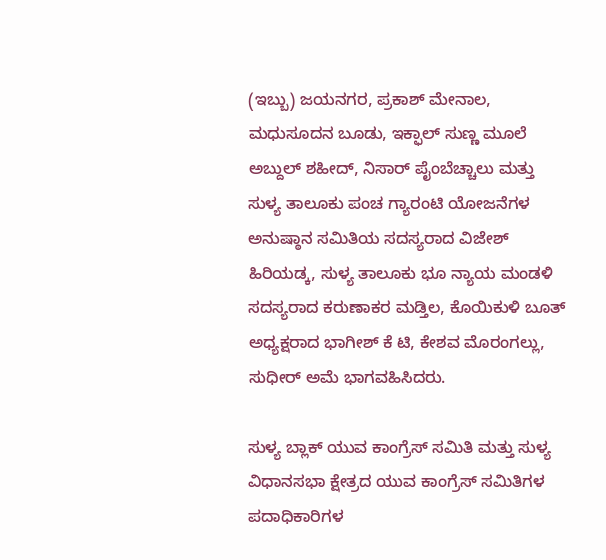(ಇಬ್ಬು) ಜಯನಗರ, ಪ್ರಕಾಶ್ ಮೇನಾಲ, ಮಧುಸೂದನ ಬೂಡು, ಇಕ್ಫಾಲ್ ಸುಣ್ಣ ಮೂಲೆ ಅಬ್ದುಲ್ ಶಹೀದ್, ನಿಸಾರ್ ಪೈಂಬೆಚ್ಚಾಲು ಮತ್ತು ಸುಳ್ಯ ತಾಲೂಕು ಪಂಚ ಗ್ಯಾರಂಟಿ ಯೋಜನೆಗಳ ಅನುಷ್ಠಾನ ಸಮಿತಿಯ ಸದಸ್ಯರಾದ ವಿಜೇಶ್ ಹಿರಿಯಡ್ಕ, ಸುಳ್ಯ ತಾಲೂಕು ಭೂ ನ್ಯಾಯ ಮಂಡಳಿ ಸದಸ್ಯರಾದ ಕರುಣಾಕರ ಮಡ್ತಿಲ, ಕೊಯಿಕುಳಿ ಬೂತ್ ಅಧ್ಯಕ್ಷರಾದ ಭಾಗೀಶ್ ಕೆ ಟಿ, ಕೇಶವ ಮೊರಂಗಲ್ಲು, ಸುಧೀರ್ ಅಮೆ ಭಾಗವಹಿಸಿದರು.

ಸುಳ್ಯ ಬ್ಲಾಕ್ ಯುವ ಕಾಂಗ್ರೆಸ್ ಸಮಿತಿ ಮತ್ತು ಸುಳ್ಯ ವಿಧಾನಸಭಾ ಕ್ಷೇತ್ರದ ಯುವ ಕಾಂಗ್ರೆಸ್ ಸಮಿತಿಗಳ ಪದಾಧಿಕಾರಿಗಳ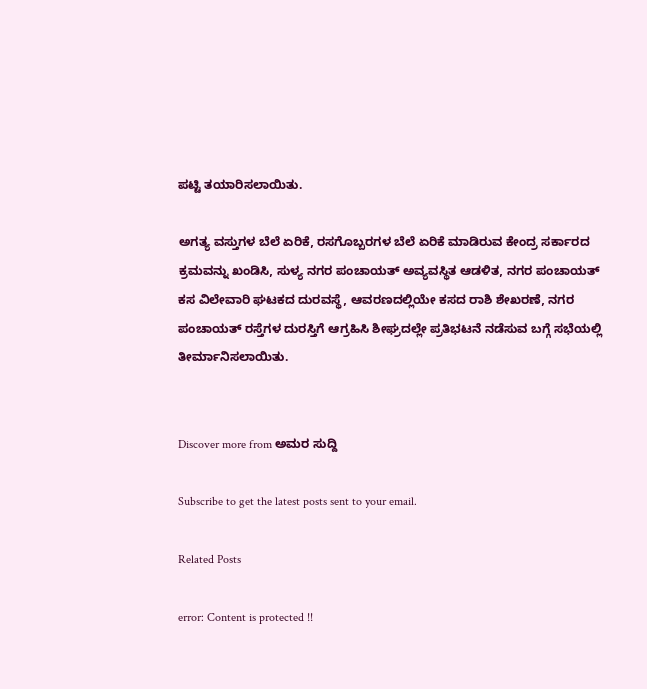ಪಟ್ಟಿ ತಯಾರಿಸಲಾಯಿತು.

ಅಗತ್ಯ ವಸ್ತುಗಳ ಬೆಲೆ ಏರಿಕೆ, ರಸಗೊಬ್ಬರಗಳ ಬೆಲೆ ಏರಿಕೆ ಮಾಡಿರುವ ಕೇಂದ್ರ ಸರ್ಕಾರದ ಕ್ರಮವನ್ನು ಖಂಡಿಸಿ, ಸುಳ್ಯ ನಗರ ಪಂಚಾಯತ್ ಅವ್ಯವಸ್ಥಿತ ಆಡಳಿತ, ನಗರ ಪಂಚಾಯತ್ ಕಸ ವಿಲೇವಾರಿ ಘಟಕದ ದುರವಸ್ಥೆ, ಆವರಣದಲ್ಲಿಯೇ ಕಸದ ರಾಶಿ ಶೇಖರಣೆ, ನಗರ ಪಂಚಾಯತ್ ರಸ್ತೆಗಳ ದುರಸ್ತಿಗೆ ಆಗ್ರಹಿಸಿ ಶೀಘ್ರದಲ್ಲೇ ಪ್ರತಿಭಟನೆ ನಡೆಸುವ ಬಗ್ಗೆ ಸಭೆಯಲ್ಲಿ ತೀರ್ಮಾನಿಸಲಾಯಿತು.


Discover more from ಅಮರ ಸುದ್ದಿ

Subscribe to get the latest posts sent to your email.

Related Posts

error: Content is protected !!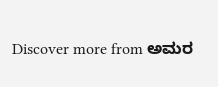Discover more from ಅಮರ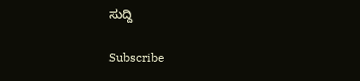ಸುದ್ದಿ

Subscribe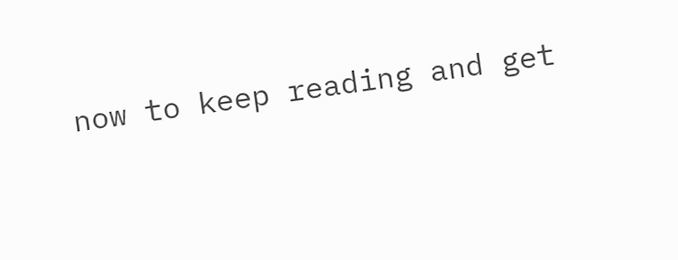now to keep reading and get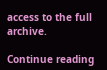access to the full archive.

Continue reading